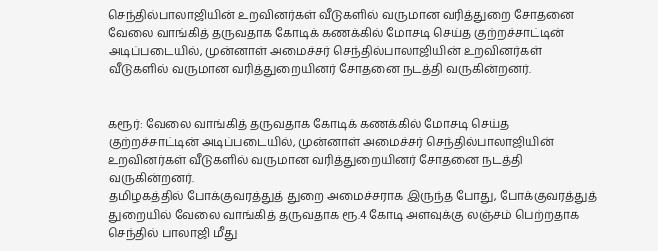செந்தில்பாலாஜியின் உறவினர்கள் வீடுகளில் வருமான வரித்துறை சோதனை
வேலை வாங்கித் தருவதாக கோடிக் கணக்கில் மோசடி செய்த குற்றச்சாட்டின் அடிப்படையில், முன்னாள் அமைச்சர் செந்தில்பாலாஜியின் உறவினர்கள் வீடுகளில் வருமான வரித்துறையினர் சோதனை நடத்தி வருகின்றனர்.


கரூர்: வேலை வாங்கித் தருவதாக கோடிக் கணக்கில் மோசடி செய்த குற்றச்சாட்டின் அடிப்படையில், முன்னாள் அமைச்சர் செந்தில்பாலாஜியின் உறவினர்கள் வீடுகளில் வருமான வரித்துறையினர் சோதனை நடத்தி வருகின்றனர்.
தமிழகத்தில் போக்குவரத்துத் துறை அமைச்சராக இருந்த போது, போக்குவரத்துத் துறையில் வேலை வாங்கித் தருவதாக ரூ.4 கோடி அளவுக்கு லஞ்சம் பெற்றதாக செந்தில் பாலாஜி மீது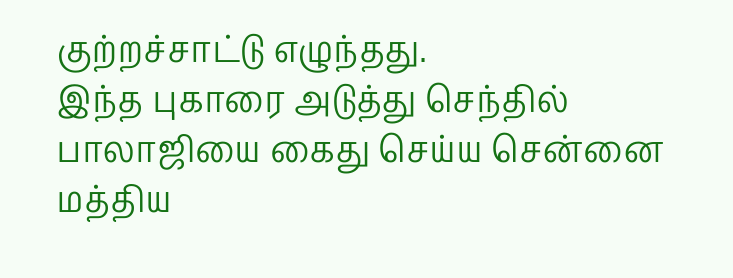குற்றச்சாட்டு எழுந்தது.
இந்த புகாரை அடுத்து செந்தில் பாலாஜியை கைது செய்ய சென்னை மத்திய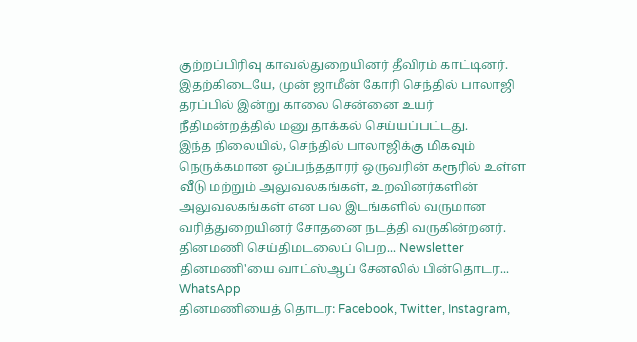குற்றப்பிரிவு காவல்துறையினர் தீவிரம் காட்டினர். இதற்கிடையே, முன் ஜாமீன் கோரி செந்தில் பாலாஜி தரப்பில் இன்று காலை சென்னை உயர் நீதிமன்றத்தில் மனு தாக்கல் செய்யப்பட்டது.
இந்த நிலையில், செந்தில் பாலாஜிக்கு மிகவும் நெருக்கமான ஒப்பந்ததாரர் ஒருவரின் கரூரில் உள்ள வீடு மற்றும் அலுவலகங்கள், உறவினர்களின் அலுவலகங்கள் என பல இடங்களில் வருமான வரித்துறையினர் சோதனை நடத்தி வருகின்றனர்.
தினமணி செய்திமடலைப் பெற... Newsletter
தினமணி'யை வாட்ஸ்ஆப் சேனலில் பின்தொடர... WhatsApp
தினமணியைத் தொடர: Facebook, Twitter, Instagram,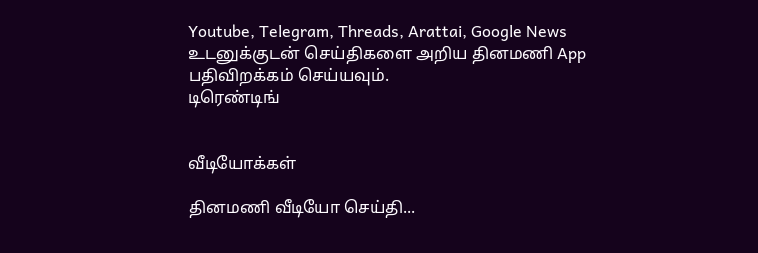Youtube, Telegram, Threads, Arattai, Google News
உடனுக்குடன் செய்திகளை அறிய தினமணி App பதிவிறக்கம் செய்யவும்.
டிரெண்டிங்


வீடியோக்கள்

தினமணி வீடியோ செய்தி...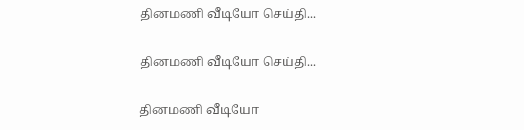தினமணி வீடியோ செய்தி...

தினமணி வீடியோ செய்தி...

தினமணி வீடியோ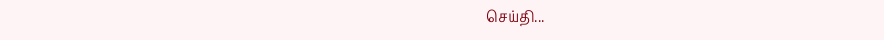செய்தி...